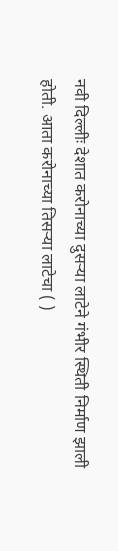नवी दिल्लीः देशात करोनाच्या दुसऱ्या लाटेने गंभीर स्थिती निर्माण झाली होती. आता करोनाच्या तिसऱ्या लाटेचा ( )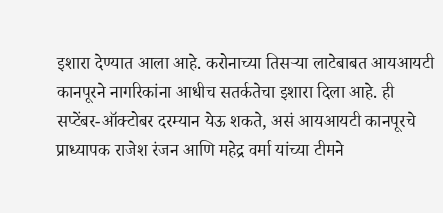इशारा देण्यात आला आहे. करोनाच्या तिसऱ्या लाटेबाबत आयआयटी कानपूरने नागरिकांना आधीच सतर्कतेचा इशारा दिला आहे. ही सप्टेंबर-ऑक्टोबर दरम्यान येऊ शकते, असं आयआयटी कानपूरचे प्राध्यापक राजेश रंजन आणि महेद्र वर्मा यांच्या टीमने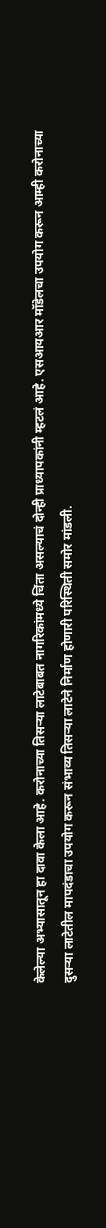केलेल्या अभ्यासातून हा दावा केला आहे. करोनाच्या तिसऱ्या लाटेबाबत नागरिकांमध्ये चिंता असल्याचं दोन्ही प्राध्यापकांनी म्हटलं आहे. एसआयआर मॉडेलचा उपयोग करून आम्ही करोनाच्या दुसऱ्या लाटेतील मापदंडाचा उपयोग करून संभाव्य तिसऱ्या लाटेने निर्माण होणारी परिस्थिती समोर मांडली.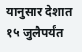यानुसार देशात १५ जुलैपर्यंत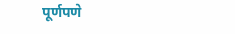पूर्णपणे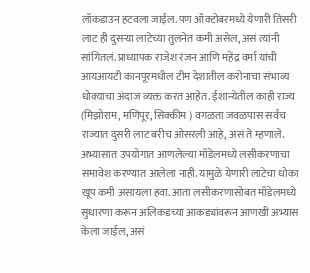लॉकडाउन हटवला जाईल. पण ऑक्टोबरमध्ये येणारी तिसरी लाट ही दुसऱ्या लाटेच्या तुलनेत कमी असेल, असं त्यांनी सांगितलं. प्राध्यापक राजेश रंजन आणि महेंद्र वर्मा यांची आयआयटी कानपूरमधील टीम देशातील करोनाचा संभाव्य धोक्याचा अंदाज व्यक्त करत आहेत. ईशान्येतील काही राज्य (मिझोराम, मणिपूर, सिक्कीम ) वगळता जवळपास सर्वच राज्यात दुसरी लाट बरीच ओसरली आहे, असं ते म्हणाले. अभ्यासात उपयोगात आणलेल्या मॉडेलमध्ये लसीकरणाचा समावेश करण्यात आलेला नाही. यामुळे येणारी लाटेचा धोका खूप कमी असायला हवा. आता लसीकरणासोबत मॉडेलमध्ये सुधारणा करून अलिकडच्या आकड्यांवरून आणखी अभ्यास केला जाईल, असं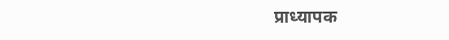प्राध्यापक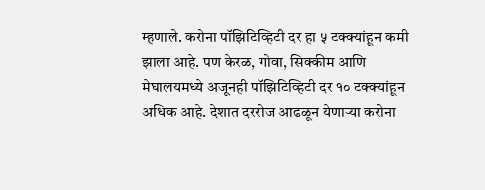म्हणाले. करोना पॉझिटिव्हिटी दर हा ५ टक्क्यांहून कमी झाला आहे. पण केरळ, गोवा, सिक्कीम आणि मेघालयमध्ये अजूनही पॉझिटिव्हिटी दर १० टक्क्यांहून अधिक आहे. देशात दररोज आढळून येणाऱ्या करोना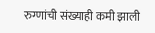रुग्णांची संख्याही कमी झाली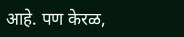आहे. पण केरळ,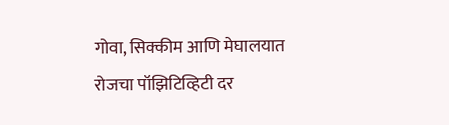गोवा, सिक्कीम आणि मेघालयात रोजचा पॉझिटिव्हिटी दर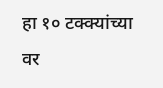हा १० टक्क्यांच्या वर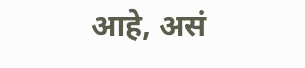आहे, असं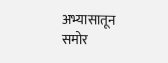अभ्यासातून समोर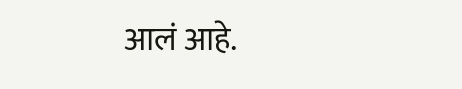आलं आहे.